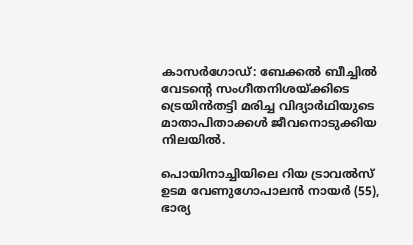കാസർഗോഡ്: ബേക്കൽ ബീച്ചിൽ വേടന്‍റെ സംഗീതനിശയ്ക്കിടെ ട്രെയിൻതട്ടി മരിച്ച വിദ്യാർഥിയുടെ മാതാപിതാക്കൾ ജീവനൊടുക്കിയ നിലയിൽ.

പൊയിനാച്ചിയിലെ റിയ ട്രാവൽസ് ഉടമ വേണുഗോപാലൻ നായർ (55), ഭാര്യ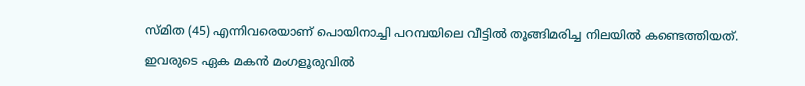സ്മിത (45) എന്നിവരെയാണ് പൊയിനാച്ചി പറമ്പയിലെ വീട്ടിൽ തൂങ്ങിമരിച്ച നിലയിൽ കണ്ടെത്തിയത്.

ഇവരുടെ ഏക മകൻ മംഗളൂരുവിൽ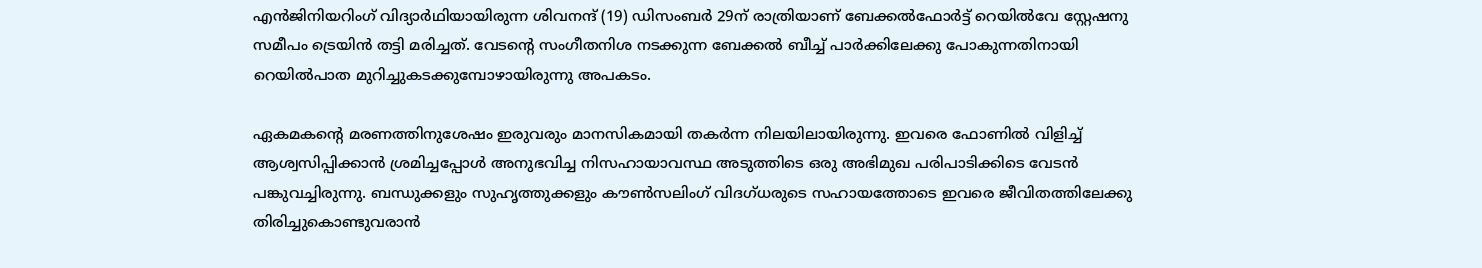എൻജിനിയറിംഗ് വിദ്യാർഥിയായിരുന്ന ശിവനന്ദ് (19) ഡിസംബർ 29ന് രാത്രിയാണ് ബേക്കൽഫോർട്ട് റെയിൽവേ സ്റ്റേഷനു സമീപം ട്രെയിൻ തട്ടി മരിച്ചത്. വേടന്‍റെ സംഗീതനിശ നടക്കുന്ന ബേക്കൽ ബീച്ച് പാർക്കിലേക്കു പോകുന്നതിനായി റെയിൽപാത മുറിച്ചുകടക്കുമ്പോഴായിരുന്നു അപകടം.

ഏകമകന്‍റെ മരണത്തിനുശേഷം ഇരുവരും മാനസികമായി തകർന്ന നിലയിലായിരുന്നു. ഇവരെ ഫോണിൽ വിളിച്ച് ആശ്വസിപ്പിക്കാൻ ശ്രമിച്ചപ്പോൾ അനുഭവിച്ച നിസഹായാവസ്ഥ അടുത്തിടെ ഒരു അഭിമുഖ പരിപാടിക്കിടെ വേടൻ പങ്കുവച്ചിരുന്നു. ബന്ധുക്കളും സുഹൃത്തുക്കളും കൗൺസലിംഗ് വിദഗ്ധരുടെ സഹായത്തോടെ ഇവരെ ജീവിതത്തിലേക്കു തിരിച്ചുകൊണ്ടുവരാൻ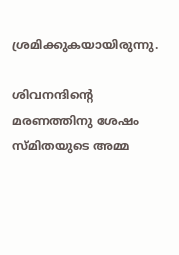ശ്രമിക്കുകയായിരുന്നു.

ശിവനന്ദിന്‍റെ മരണത്തിനു ശേഷം സ്മിതയുടെ അമ്മ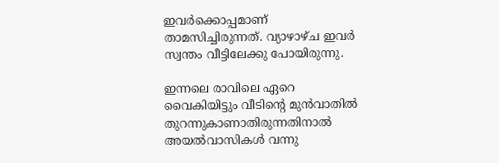ഇവർക്കൊപ്പമാണ് താമസിച്ചിരുന്നത്. വ്യാഴാഴ്ച ഇവർ സ്വന്തം വീട്ടിലേക്കു പോയിരുന്നു.

ഇന്നലെ രാവിലെ ഏറെ വൈകിയിട്ടും വീടിന്‍റെ മുൻവാതിൽ തുറന്നുകാണാതിരുന്നതിനാൽ അയൽവാസികൾ വന്നു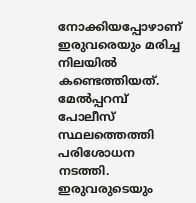നോക്കിയപ്പോഴാണ് ഇരുവരെയും മരിച്ച നിലയിൽ കണ്ടെത്തിയത്. മേൽപ്പറമ്പ് പോലീസ് സ്ഥലത്തെത്തി പരിശോധന നടത്തി. ഇരുവരുടെയും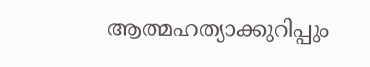ആത്മഹത്യാക്കുറിപ്പും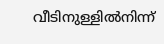വീടിനുള്ളിൽനിന്ന്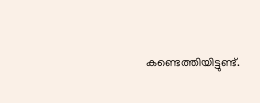കണ്ടെത്തിയിട്ടുണ്ട്.